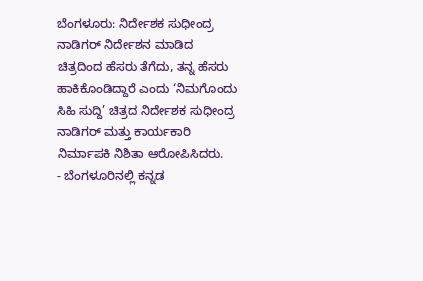ಬೆಂಗಳೂರು: ನಿರ್ದೇಶಕ ಸುಧೀಂದ್ರ ನಾಡಿಗರ್ ನಿರ್ದೇಶನ ಮಾಡಿದ ಚಿತ್ರದಿಂದ ಹೆಸರು ತೆಗೆದು, ತನ್ನ ಹೆಸರು ಹಾಕಿಕೊಂಡಿದ್ದಾರೆ ಎಂದು ‘ನಿಮಗೊಂದು ಸಿಹಿ ಸುದ್ದಿ’ ಚಿತ್ರದ ನಿರ್ದೇಶಕ ಸುಧೀಂದ್ರ ನಾಡಿಗರ್ ಮತ್ತು ಕಾರ್ಯಕಾರಿ ನಿರ್ಮಾಪಕಿ ನಿಶಿತಾ ಆರೋಪಿಸಿದರು.
- ಬೆಂಗಳೂರಿನಲ್ಲಿ ಕನ್ನಡ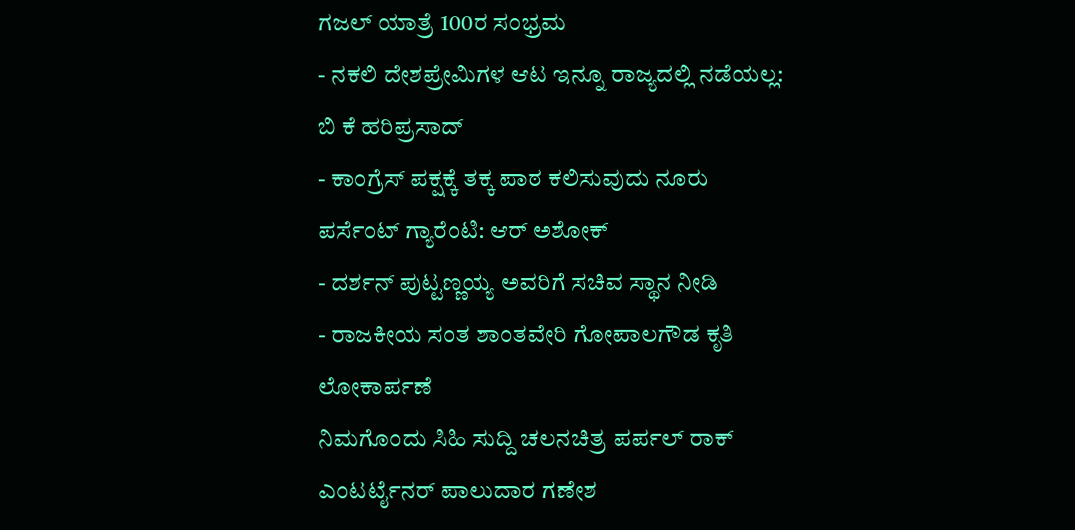ಗಜಲ್ ಯಾತ್ರೆ 100ರ ಸಂಭ್ರಮ
- ನಕಲಿ ದೇಶಪ್ರೇಮಿಗಳ ಆಟ ಇನ್ನೂ ರಾಜ್ಯದಲ್ಲಿ ನಡೆಯಲ್ಲ: ಬಿ ಕೆ ಹರಿಪ್ರಸಾದ್
- ಕಾಂಗ್ರೆಸ್ ಪಕ್ಷಕ್ಕೆ ತಕ್ಕ ಪಾಠ ಕಲಿಸುವುದು ನೂರು ಪರ್ಸೆಂಟ್ ಗ್ಯಾರೆಂಟಿ: ಆರ್ ಅಶೋಕ್
- ದರ್ಶನ್ ಪುಟ್ಟಣ್ಣಯ್ಯ ಅವರಿಗೆ ಸಚಿವ ಸ್ಥಾನ ನೀಡಿ
- ರಾಜಕೀಯ ಸಂತ ಶಾಂತವೇರಿ ಗೋಪಾಲಗೌಡ ಕೃತಿ ಲೋಕಾರ್ಪಣೆ
ನಿಮಗೊಂದು ಸಿಹಿ ಸುದ್ದಿ ಚಲನಚಿತ್ರ ಪರ್ಪಲ್ ರಾಕ್ ಎಂಟರ್ಟೈನರ್ ಪಾಲುದಾರ ಗಣೇಶ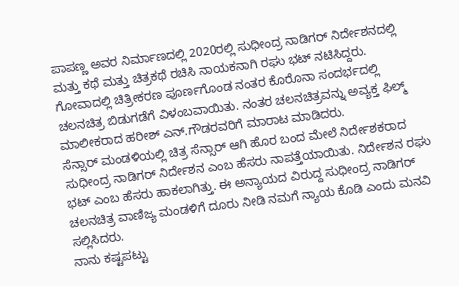ಪಾಪಣ್ಣ ಅವರ ನಿರ್ಮಾಣದಲ್ಲಿ 2020ರಲ್ಲಿ ಸುಧೀಂದ್ರ ನಾಡಿಗರ್ ನಿರ್ದೇಶನದಲ್ಲಿ ಮತ್ತು ಕಥೆ ಮತ್ತು ಚಿತ್ರಕಥೆ ರಚಿಸಿ ನಾಯಕನಾಗಿ ರಘು ಭಟ್ ನಟಿಸಿದ್ದರು.
ಗೋವಾದಲ್ಲಿ ಚಿತ್ರೀಕರಣ ಪೂರ್ಣಗೊಂಡ ನಂತರ ಕೊರೊನಾ ಸಂದರ್ಭದಲ್ಲಿ ಚಲನಚಿತ್ರ ಬಿಡುಗಡೆಗೆ ವಿಳಂಬವಾಯಿತು. ನಂತರ ಚಲನಚಿತ್ರವನ್ನು ಅವ್ಯಕ್ತ ಫಿಲ್ಮ್ ಮಾಲೀಕರಾದ ಹರೀಶ್ ಎನ್.ಗೌಡರವರಿಗೆ ಮಾರಾಟ ಮಾಡಿದರು.
ಸೆನ್ಸಾರ್ ಮಂಡಳಿಯಲ್ಲಿ ಚಿತ್ರ ಸೆನ್ಸಾರ್ ಆಗಿ ಹೊರ ಬಂದ ಮೇಲೆ ನಿರ್ದೇಶಕರಾದ ಸುಧೀಂದ್ರ ನಾಡಿಗರ್ ನಿರ್ದೇಶನ ಎಂಬ ಹೆಸರು ನಾಪತ್ತೆಯಾಯಿತು. ನಿರ್ದೇಶನ ರಘು ಭಟ್ ಎಂಬ ಹೆಸರು ಹಾಕಲಾಗಿತ್ತು. ಈ ಅನ್ಯಾಯದ ವಿರುದ್ದ ಸುಧೀಂದ್ರ ನಾಡಿಗರ್ ಚಲನಚಿತ್ರ ವಾಣಿಜ್ಯ ಮಂಡಳಿಗೆ ದೂರು ನೀಡಿ ನಮಗೆ ನ್ಯಾಯ ಕೊಡಿ ಎಂದು ಮನವಿ ಸಲ್ಲಿಸಿದರು.
ನಾನು ಕಷ್ಟಪಟ್ಟು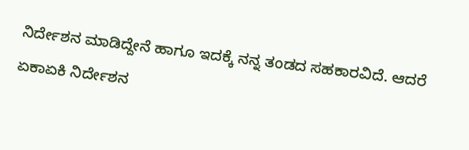ನಿರ್ದೇಶನ ಮಾಡಿದ್ದೇನೆ ಹಾಗೂ ಇದಕ್ಕೆ ನನ್ನ ತಂಡದ ಸಹಕಾರವಿದೆ. ಆದರೆ ಏಕಾಏಕಿ ನಿರ್ದೇಶನ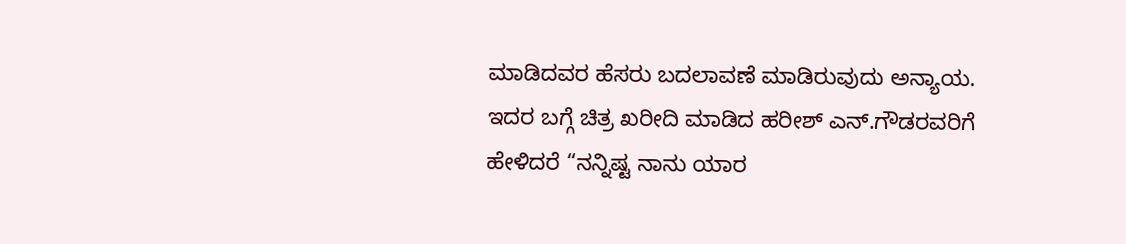ಮಾಡಿದವರ ಹೆಸರು ಬದಲಾವಣೆ ಮಾಡಿರುವುದು ಅನ್ಯಾಯ. ಇದರ ಬಗ್ಗೆ ಚಿತ್ರ ಖರೀದಿ ಮಾಡಿದ ಹರೀಶ್ ಎನ್.ಗೌಡರವರಿಗೆ ಹೇಳಿದರೆ “ನನ್ನಿಷ್ಟ ನಾನು ಯಾರ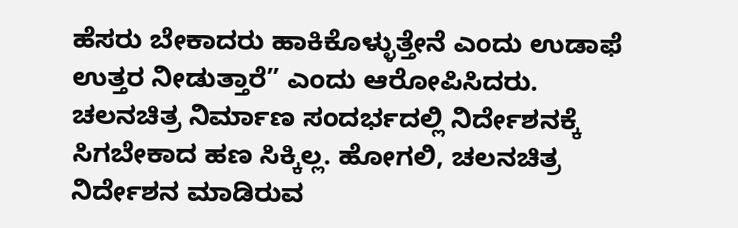ಹೆಸರು ಬೇಕಾದರು ಹಾಕಿಕೊಳ್ಳುತ್ತೇನೆ ಎಂದು ಉಡಾಫೆ ಉತ್ತರ ನೀಡುತ್ತಾರೆ” ಎಂದು ಆರೋಪಿಸಿದರು.
ಚಲನಚಿತ್ರ ನಿರ್ಮಾಣ ಸಂದರ್ಭದಲ್ಲಿ ನಿರ್ದೇಶನಕ್ಕೆ ಸಿಗಬೇಕಾದ ಹಣ ಸಿಕ್ಕಿಲ್ಲ. ಹೋಗಲಿ, ಚಲನಚಿತ್ರ ನಿರ್ದೇಶನ ಮಾಡಿರುವ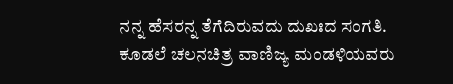ನನ್ನ ಹೆಸರನ್ನ ತೆಗೆದಿರುವದು ದುಖಃದ ಸಂಗತಿ. ಕೂಡಲೆ ಚಲನಚಿತ್ರ ವಾಣಿಜ್ಯ ಮಂಡಳಿಯವರು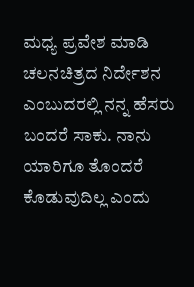ಮಧ್ಯ ಪ್ರವೇಶ ಮಾಡಿ ಚಲನಚಿತ್ರದ ನಿರ್ದೇಶನ ಎಂಬುದರಲ್ಲಿ ನನ್ನ ಹೆಸರು ಬಂದರೆ ಸಾಕು. ನಾನು ಯಾರಿಗೂ ತೊಂದರೆ ಕೊಡುವುದಿಲ್ಲ ಎಂದು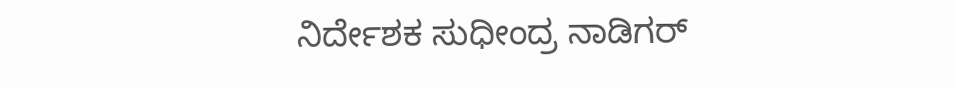ನಿರ್ದೇಶಕ ಸುಧೀಂದ್ರ ನಾಡಿಗರ್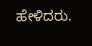ಹೇಳಿದರು.